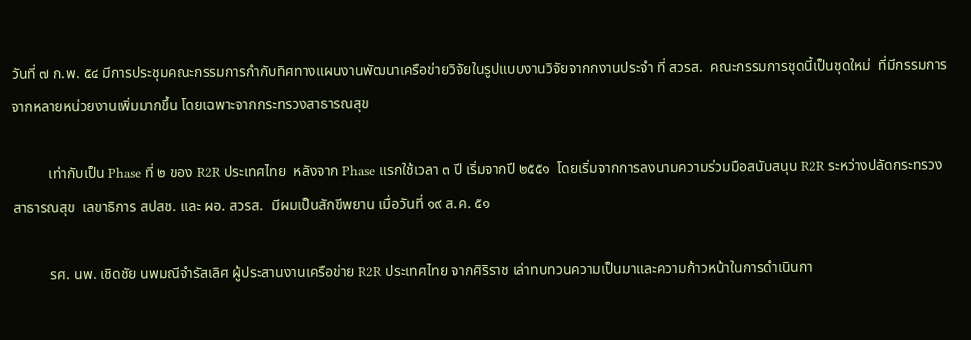วันที่ ๗ ก.พ. ๕๔ มีการประชุมคณะกรรมการกำกับทิศทางแผนงานพัฒนาเครือข่ายวิจัยในรูปแบบงานวิจัยจากกงานประจำ ที่ สวรส.  คณะกรรมการชุดนี้เป็นชุดใหม่  ที่มีกรรมการจากหลายหน่วยงานเพิ่มมากขึ้น โดยเฉพาะจากกระทรวงสาธารณสุข

          เท่ากับเป็น Phase ที่ ๒ ของ R2R ประเทศไทย  หลังจาก Phase แรกใช้เวลา ๓ ปี เริ่มจากปี ๒๕๕๑  โดยเริ่มจากการลงนามความร่วมมือสนับสนุน R2R ระหว่างปลัดกระทรวงสาธารณสุข  เลขาธิการ สปสช. และ ผอ. สวรส.  มีผมเป็นสักขีพยาน เมื่อวันที่ ๑๙ ส.ค. ๕๑

          รศ. นพ. เชิดชัย นพมณีจำรัสเลิศ ผู้ประสานงานเครือข่าย R2R ประเทศไทย จากศิริราช เล่าทบทวนความเป็นมาและความก้าวหน้าในการดำเนินกา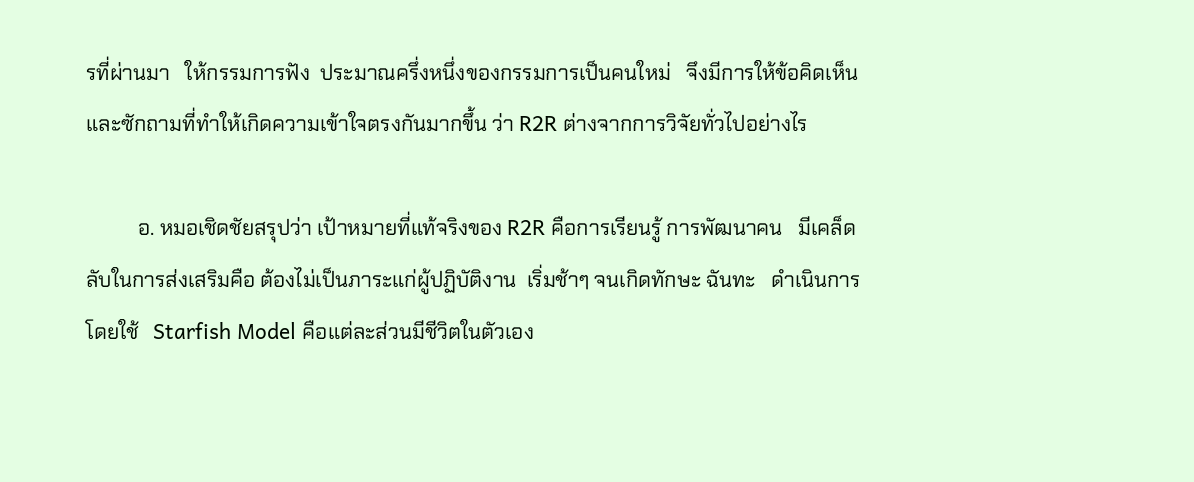รที่ผ่านมา   ให้กรรมการฟัง  ประมาณครึ่งหนึ่งของกรรมการเป็นคนใหม่   จึงมีการให้ข้อคิดเห็นและซักถามที่ทำให้เกิดความเข้าใจตรงกันมากขึ้น ว่า R2R ต่างจากการวิจัยทั่วไปอย่างไร

          อ. หมอเชิดชัยสรุปว่า เป้าหมายที่แท้จริงของ R2R คือการเรียนรู้ การพัฒนาคน   มีเคล็ดลับในการส่งเสริมคือ ต้องไม่เป็นภาระแก่ผู้ปฏิบัติงาน  เริ่มช้าๆ จนเกิดทักษะ ฉันทะ   ดำเนินการโดยใช้   Starfish Model คือแต่ละส่วนมีชีวิตในตัวเอง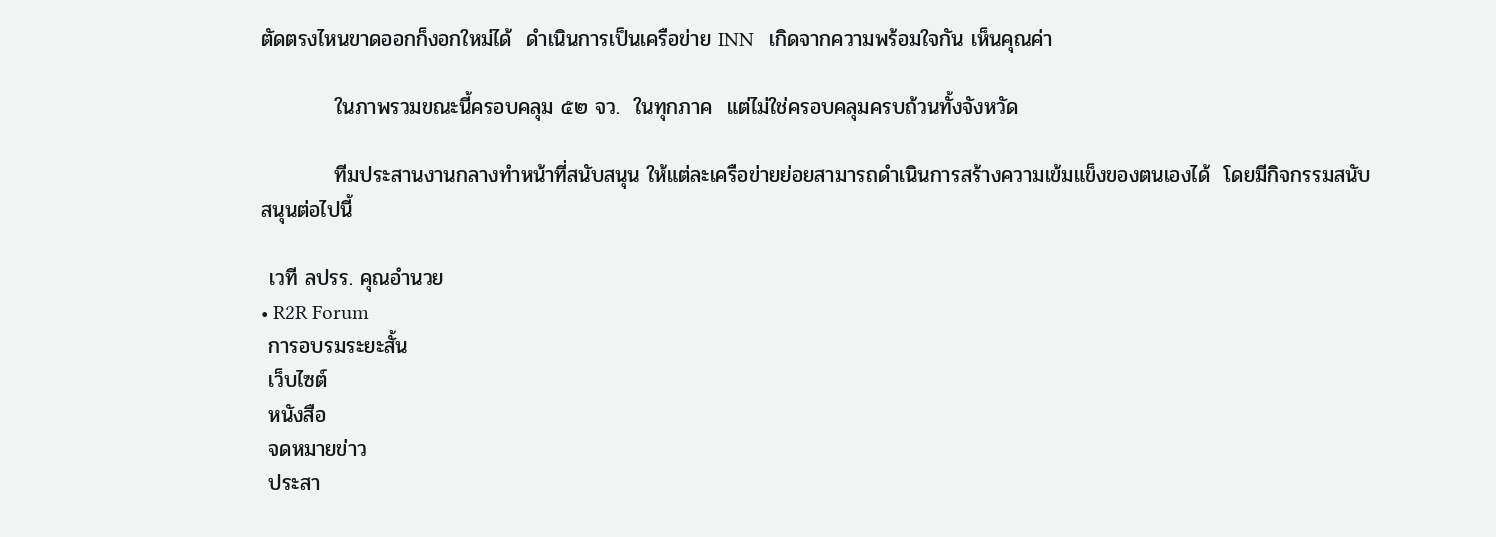ตัดตรงไหนขาดออกก็งอกใหม่ได้  ดำเนินการเป็นเครือข่าย INN   เกิดจากความพร้อมใจกัน เห็นคุณค่า

          ในภาพรวมขณะนี้ครอบคลุม ๕๒ จว.  ในทุกภาค  แต่ไม่ใช่ครอบคลุมครบถ้วนทั้งจังหวัด

          ทีมประสานงานกลางทำหน้าที่สนับสนุน ให้แต่ละเครือข่ายย่อยสามารถดำเนินการสร้างความเข้มแข็งของตนเองได้  โดยมีกิจกรรมสนับสนุนต่อไปนี้

 เวที ลปรร. คุณอำนวย
• R2R Forum
 การอบรมระยะสั้น
 เว็บไซต์
 หนังสือ
 จดหมายข่าว
 ประสา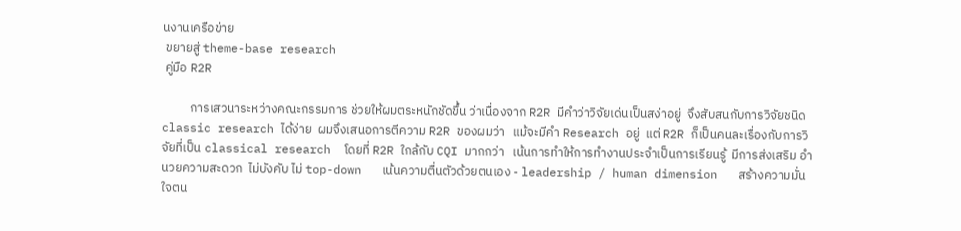นงานเครือข่าย
 ขยายสู่ theme-base research
 คู่มือ R2R

          การเสวนาระหว่างคณะกรรมการ ช่วยให้ผมตระหนักชัดขึ้น ว่าเนื่องจาก R2R มีคำว่าวิจัยเด่นเป็นสง่าอยู่  จึงสับสนกับการวิจัยชนิด classic research ได้ง่าย  ผมจึงเสนอการตีความ R2R ของผมว่า   แม้จะมีคำ Research อยู่  แต่ R2R ก็เป็นคนละเรื่องกับการวิจัยที่เป็น classical research  โดยที่ R2R ใกล้กับ CQI มากกว่า   เน้นการทำให้การทำงานประจำเป็นการเรียนรู้  มีการส่งเสริม อำนวยความสะดวก  ไม่บังคับ ไม่ top-down   เน้นความตื่นตัวด้วยตนเอง - leadership / human dimension   สร้างความมั่นใจตน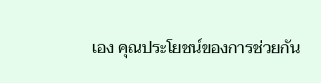เอง คุณประโยชน์ของการช่วยกัน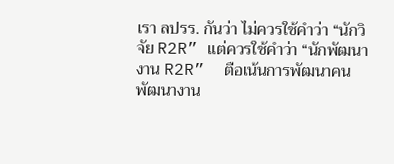เรา ลปรร. กันว่า ไม่ควรใช้คำว่า “นักวิจัย R2R” แต่ควรใช้คำว่า “นักพัฒนางาน R2R”  ตือเน้นการพัฒนาคน พัฒนางาน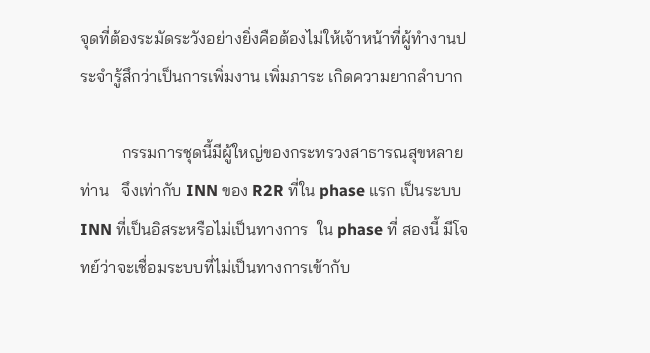จุดที่ต้องระมัดระวังอย่างยิ่งคือต้องไม่ให้เจ้าหน้าที่ผู้ทำงานประจำรู้สึกว่าเป็นการเพิ่มงาน เพิ่มภาระ เกิดความยากลำบาก

          กรรมการชุดนี้มีผู้ใหญ่ของกระทรวงสาธารณสุขหลายท่าน   จึงเท่ากับ INN ของ R2R ที่ใน phase แรก เป็นระบบ INN ที่เป็นอิสระหรือไม่เป็นทางการ  ใน phase ที่ สองนี้ มีโจทย์ว่าจะเชื่อมระบบที่ไม่เป็นทางการเข้ากับ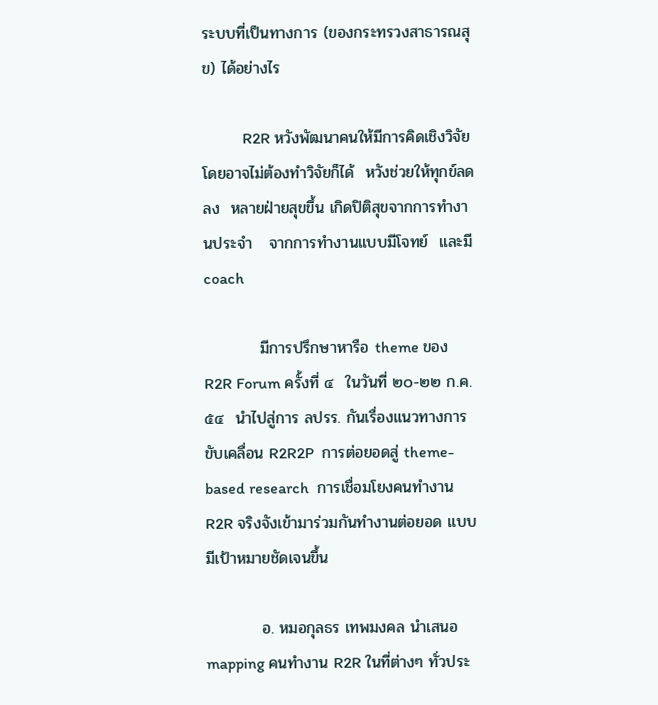ระบบที่เป็นทางการ (ของกระทรวงสาธารณสุข) ได้อย่างไร

          R2R หวังพัฒนาคนให้มีการคิดเชิงวิจัย  โดยอาจไม่ต้องทำวิจัยก็ได้  หวังช่วยให้ทุกข์ลดลง  หลายฝ่ายสุขขึ้น เกิดปิติสุขจากการทำงานประจำ   จากการทำงานแบบมีโจทย์  และมี coach

          มีการปรึกษาหารือ theme ของ R2R Forum ครั้งที่ ๔  ในวันที่ ๒๐-๒๒ ก.ค. ๕๔  นำไปสู่การ ลปรร. กันเรื่องแนวทางการขับเคลื่อน R2R2P  การต่อยอดสู่ theme-based research  การเชื่อมโยงคนทำงาน R2R จริงจังเข้ามาร่วมกันทำงานต่อยอด แบบมีเป้าหมายชัดเจนขึ้น

          อ. หมอกุลธร เทพมงคล นำเสนอ mapping คนทำงาน R2R ในที่ต่างๆ ทั่วประ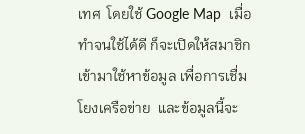เทศ  โดยใช้ Google Map  เมื่อทำจนใช้ได้ดี ก็จะเปิดให้สมาชิกเข้ามาใช้หาข้อมูล เพื่อการเชื่มโยงเครือข่าย  และข้อมูลนี้จะ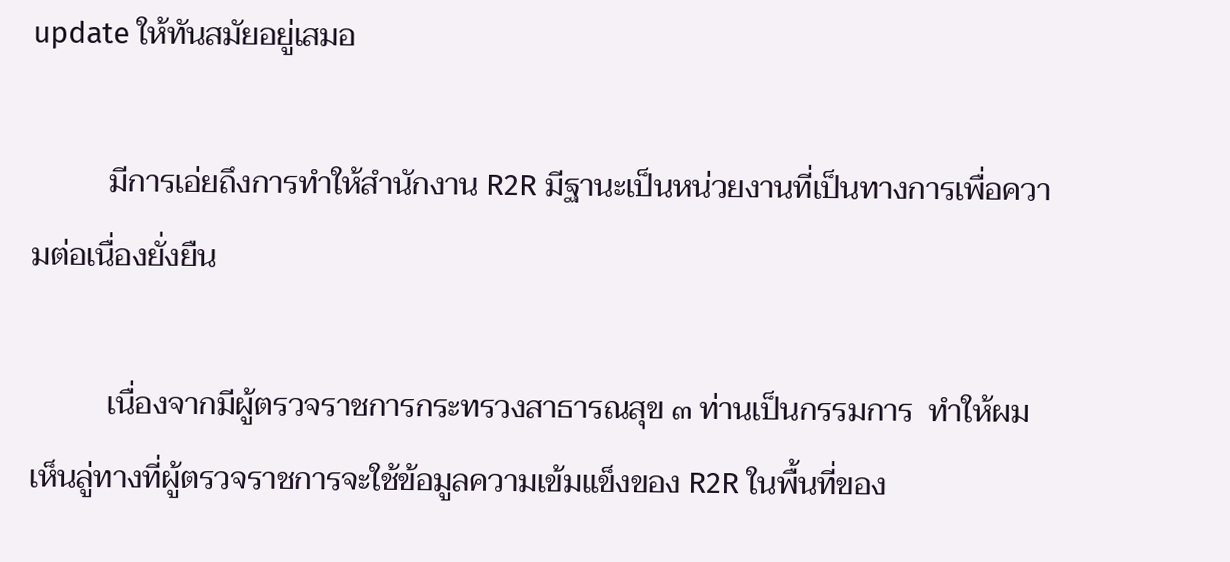update ให้ทันสมัยอยู่เสมอ

          มีการเอ่ยถึงการทำให้สำนักงาน R2R มีฐานะเป็นหน่วยงานที่เป็นทางการเพื่อความต่อเนื่องยั่งยืน

          เนื่องจากมีผู้ตรวจราชการกระทรวงสาธารณสุข ๓ ท่านเป็นกรรมการ  ทำให้ผมเห็นลู่ทางที่ผู้ตรวจราชการจะใช้ข้อมูลความเข้มแข็งของ R2R ในพื้นที่ของ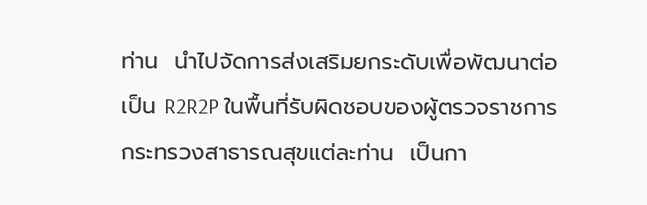ท่าน  นำไปจัดการส่งเสริมยกระดับเพื่อพัฒนาต่อเป็น R2R2P ในพื้นที่รับผิดชอบของผู้ตรวจราชการกระทรวงสาธารณสุขแต่ละท่าน  เป็นกา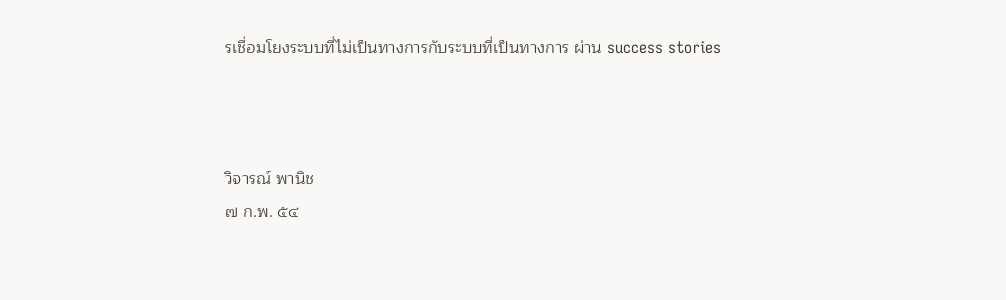รเชื่อมโยงระบบที่ไม่เป็นทางการกับระบบที่เป็นทางการ ผ่าน success stories



วิจารณ์ พานิช
๗ ก.พ. ๕๔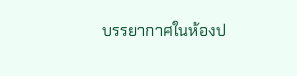บรรยากาศในห้องป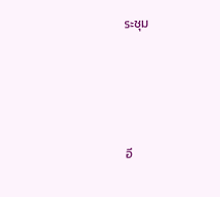ระชุม





อี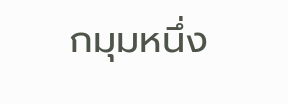กมุมหนึ่ง